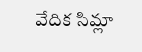వేదిక సిమ్లా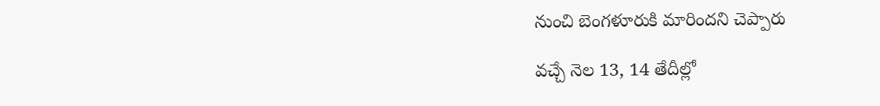నుంచి బెంగళూరుకి మారిందని చెప్పారు

వచ్చే నెల 13, 14 తేదీల్లో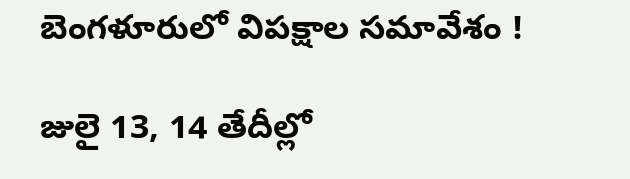బెంగళూరులో విపక్షాల సమావేశం !

జులై 13, 14 తేదీల్లో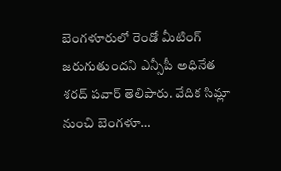బెంగళూరులో రెండో మీటింగ్ జరుగుతుందని ఎన్సీపీ అధినేత శరద్ పవార్ తెలిపారు. వేదిక సిమ్లా నుంచి బెంగళూ…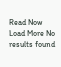Read Now
Load More No results found